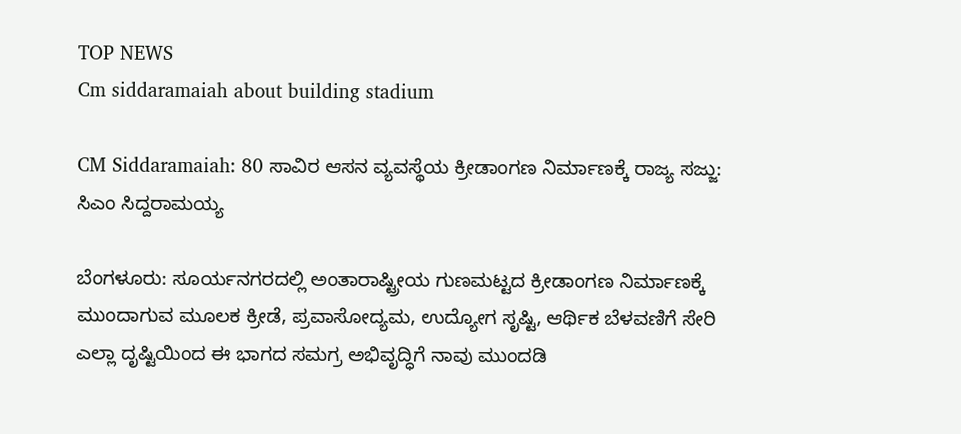TOP NEWS
Cm siddaramaiah about building stadium

CM Siddaramaiah: 80 ಸಾವಿರ ಆಸನ ವ್ಯವಸ್ಥೆಯ ಕ್ರೀಡಾಂಗಣ ನಿರ್ಮಾಣಕ್ಕೆ ರಾಜ್ಯ ಸಜ್ಜು: ಸಿಎಂ ಸಿದ್ದರಾಮಯ್ಯ

ಬೆಂಗಳೂರು: ಸೂರ್ಯನಗರದಲ್ಲಿ ಅಂತಾರಾಷ್ಟ್ರೀಯ ಗುಣಮಟ್ಟದ ಕ್ರೀಡಾಂಗಣ ನಿರ್ಮಾಣಕ್ಕೆ ಮುಂದಾಗುವ ಮೂಲಕ ಕ್ರೀಡೆ, ಪ್ರವಾಸೋದ್ಯಮ, ಉದ್ಯೋಗ ಸೃಷ್ಟಿ, ಆರ್ಥಿಕ ಬೆಳವಣಿಗೆ ಸೇರಿ ಎಲ್ಲಾ ದೃಷ್ಟಿಯಿಂದ ಈ ಭಾಗದ ಸಮಗ್ರ ಅಭಿವೃದ್ಧಿಗೆ ನಾವು ಮುಂದಡಿ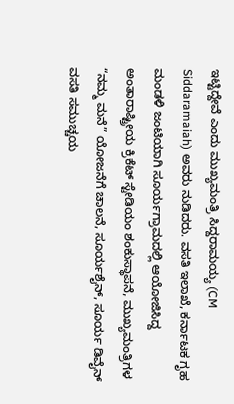ಇಟ್ಟಿದ್ದೇವೆ ಎಂದು ಮುಖ್ಯಮಂತ್ರಿ ಸಿದ್ದರಾಮಯ್ಯ‌ (CM Siddaramaiah) ಅವರು ನುಡಿದರು. ವಸತಿ ಇಲಾಖೆ, ಕರ್ನಾಟಕ ಗೃಹ ಮಂಡಳಿ ಜಂಟಿಯಾಗಿ ಸೂರ್ಯಗ್ರಾಮದಲ್ಲಿ ಆಯೋಜಿಸಿದ್ದ ಅಂತಾರಾಷ್ಟ್ರೀಯ ಕ್ರಿಕೆಟ್ ಸ್ಟೇಡಿಯಂ ಶಂಕುಸ್ಥಾಪನೆ, ಮುಖ್ಯಮಂತ್ರಿಗಳ “ನಮ್ಮ ಮನೆ” ಯೋಜನೆಗೆ ಚಾಲನೆ, ಸೂರ್ಯಶೈನ್, ಸೂರ್ಯ ಡಿವೈನ್ ವಸತಿ ಸಮುಚ್ಚಯ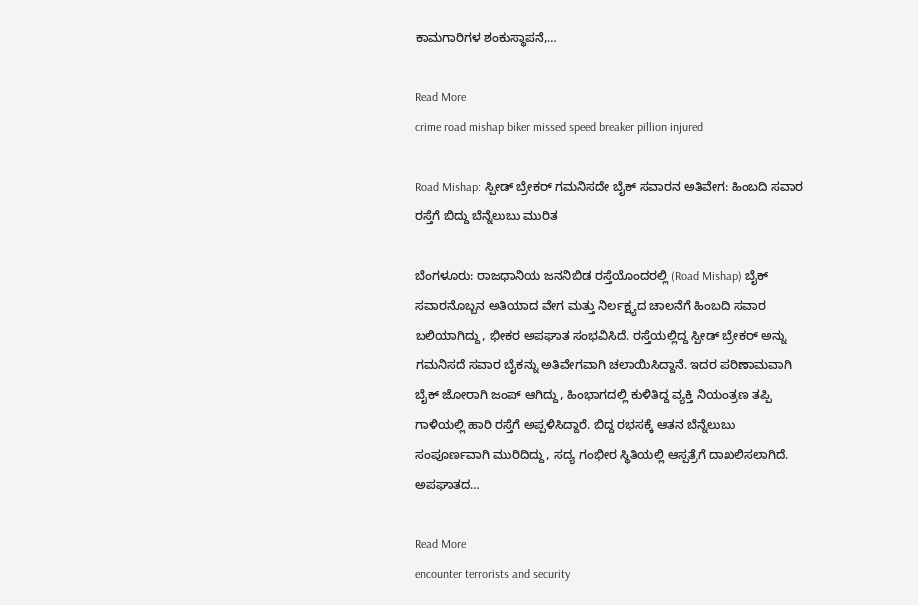ಕಾಮಗಾರಿಗಳ ಶಂಕುಸ್ಥಾಪನೆ,…

Read More
crime road mishap biker missed speed breaker pillion injured

Road Mishap: ಸ್ಪೀಡ್ ಬ್ರೇಕರ್ ಗಮನಿಸದೇ ಬೈಕ್ ಸವಾರನ ಅತಿವೇಗ: ಹಿಂಬದಿ ಸವಾರ ರಸ್ತೆಗೆ ಬಿದ್ದು ಬೆನ್ನೆಲುಬು ಮುರಿತ

ಬೆಂಗಳೂರು: ರಾಜಧಾನಿಯ ಜನನಿಬಿಡ ರಸ್ತೆಯೊಂದರಲ್ಲಿ (Road Mishap) ಬೈಕ್ ಸವಾರನೊಬ್ಬನ ಅತಿಯಾದ ವೇಗ ಮತ್ತು ನಿರ್ಲಕ್ಷ್ಯದ ಚಾಲನೆಗೆ ಹಿಂಬದಿ ಸವಾರ ಬಲಿಯಾಗಿದ್ದು, ಭೀಕರ ಅಪಘಾತ ಸಂಭವಿಸಿದೆ. ರಸ್ತೆಯಲ್ಲಿದ್ದ ಸ್ಪೀಡ್ ಬ್ರೇಕರ್ ಅನ್ನು ಗಮನಿಸದೆ ಸವಾರ ಬೈಕನ್ನು ಅತಿವೇಗವಾಗಿ ಚಲಾಯಿಸಿದ್ದಾನೆ. ಇದರ ಪರಿಣಾಮವಾಗಿ ಬೈಕ್ ಜೋರಾಗಿ ಜಂಪ್ ಆಗಿದ್ದು, ಹಿಂಭಾಗದಲ್ಲಿ ಕುಳಿತಿದ್ದ ವ್ಯಕ್ತಿ ನಿಯಂತ್ರಣ ತಪ್ಪಿ ಗಾಳಿಯಲ್ಲಿ ಹಾರಿ ರಸ್ತೆಗೆ ಅಪ್ಪಳಿಸಿದ್ದಾರೆ. ಬಿದ್ದ ರಭಸಕ್ಕೆ ಆತನ ಬೆನ್ನೆಲುಬು ಸಂಪೂರ್ಣವಾಗಿ ಮುರಿದಿದ್ದು, ಸದ್ಯ ಗಂಭೀರ ಸ್ಥಿತಿಯಲ್ಲಿ ಆಸ್ಪತ್ರೆಗೆ ದಾಖಲಿಸಲಾಗಿದೆ. ಅಪಘಾತದ…

Read More
encounter terrorists and security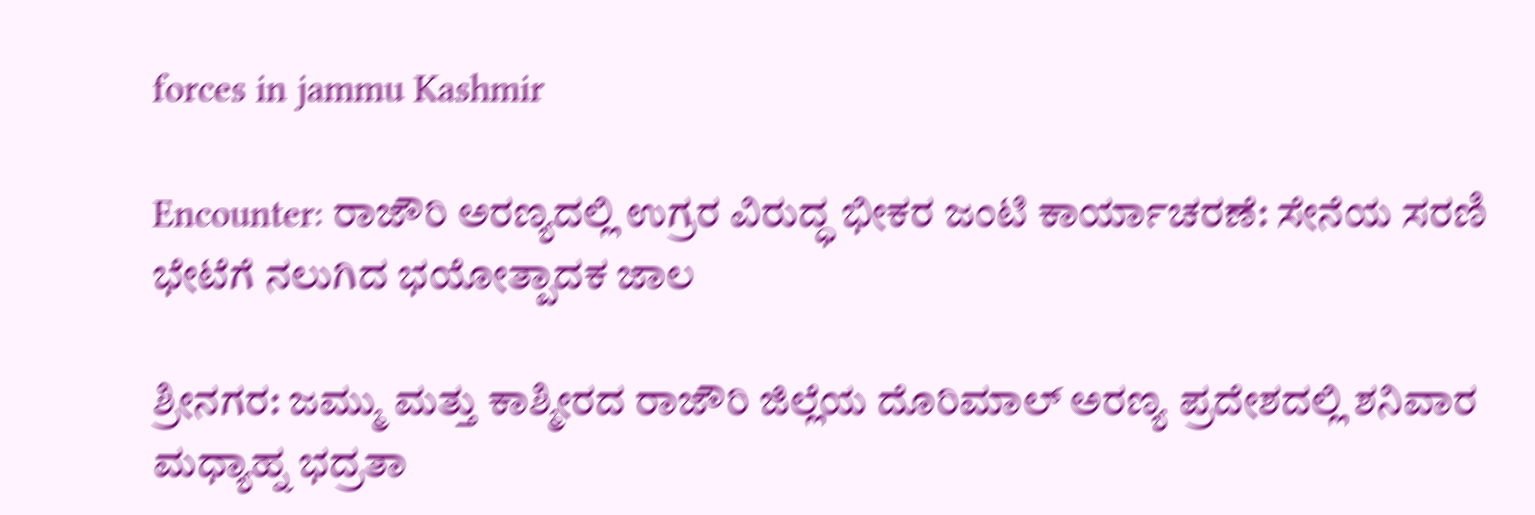forces in jammu Kashmir

Encounter: ರಾಜೌರಿ ಅರಣ್ಯದಲ್ಲಿ ಉಗ್ರರ ವಿರುದ್ಧ ಭೀಕರ ಜಂಟಿ ಕಾರ್ಯಾಚರಣೆ: ಸೇನೆಯ ಸರಣಿ ಭೇಟೆಗೆ ನಲುಗಿದ ಭಯೋತ್ಪಾದಕ ಜಾಲ

ಶ್ರೀನಗರ: ಜಮ್ಮು ಮತ್ತು ಕಾಶ್ಮೀರದ ರಾಜೌರಿ ಜಿಲ್ಲೆಯ ದೊರಿಮಾಲ್ ಅರಣ್ಯ ಪ್ರದೇಶದಲ್ಲಿ ಶನಿವಾರ ಮಧ್ಯಾಹ್ನ ಭದ್ರತಾ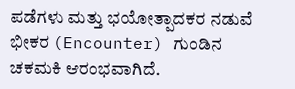ಪಡೆಗಳು ಮತ್ತು ಭಯೋತ್ಪಾದಕರ ನಡುವೆ ಭೀಕರ (Encounter) ಗುಂಡಿನ ಚಕಮಕಿ ಆರಂಭವಾಗಿದೆ.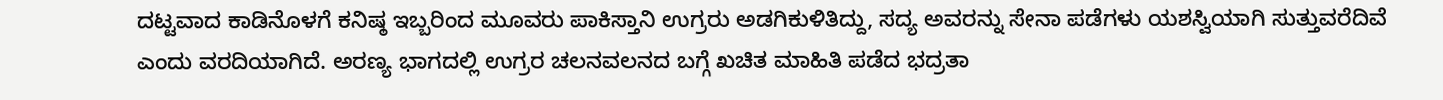ದಟ್ಟವಾದ ಕಾಡಿನೊಳಗೆ ಕನಿಷ್ಠ ಇಬ್ಬರಿಂದ ಮೂವರು ಪಾಕಿಸ್ತಾನಿ ಉಗ್ರರು ಅಡಗಿಕುಳಿತಿದ್ದು, ಸದ್ಯ ಅವರನ್ನು ಸೇನಾ ಪಡೆಗಳು ಯಶಸ್ವಿಯಾಗಿ ಸುತ್ತುವರೆದಿವೆ ಎಂದು ವರದಿಯಾಗಿದೆ. ಅರಣ್ಯ ಭಾಗದಲ್ಲಿ ಉಗ್ರರ ಚಲನವಲನದ ಬಗ್ಗೆ ಖಚಿತ ಮಾಹಿತಿ ಪಡೆದ ಭದ್ರತಾ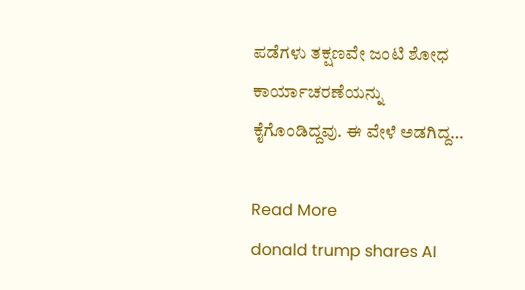ಪಡೆಗಳು ತಕ್ಷಣವೇ ಜಂಟಿ ಶೋಧ ಕಾರ್ಯಾಚರಣೆಯನ್ನು ಕೈಗೊಂಡಿದ್ದವು. ಈ ವೇಳೆ ಅಡಗಿದ್ದ…

Read More
donald trump shares AI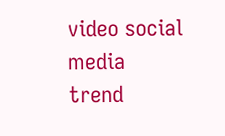video social media trend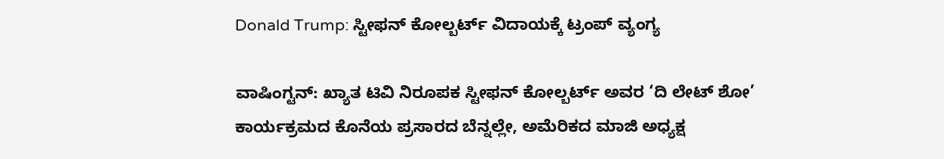Donald Trump: ಸ್ಟೀಫನ್ ಕೋಲ್ಬರ್ಟ್ ವಿದಾಯಕ್ಕೆ ಟ್ರಂಪ್ ವ್ಯಂಗ್ಯ

ವಾಷಿಂಗ್ಟನ್: ಖ್ಯಾತ ಟಿವಿ ನಿರೂಪಕ ಸ್ಟೀಫನ್ ಕೋಲ್ಬರ್ಟ್ ಅವರ ‘ದಿ ಲೇಟ್ ಶೋ’ ಕಾರ್ಯಕ್ರಮದ ಕೊನೆಯ ಪ್ರಸಾರದ ಬೆನ್ನಲ್ಲೇ, ಅಮೆರಿಕದ ಮಾಜಿ ಅಧ್ಯಕ್ಷ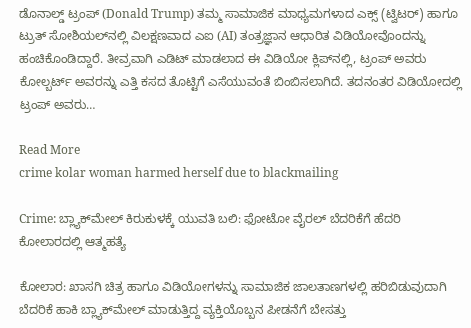ಡೊನಾಲ್ಡ್ ಟ್ರಂಪ್ (Donald Trump) ತಮ್ಮ ಸಾಮಾಜಿಕ ಮಾಧ್ಯಮಗಳಾದ ಎಕ್ಸ್ (ಟ್ವಿಟರ್) ಹಾಗೂ ಟ್ರುತ್ ಸೋಶಿಯಲ್‌ನಲ್ಲಿ ವಿಲಕ್ಷಣವಾದ ಎಐ (AI) ತಂತ್ರಜ್ಞಾನ ಆಧಾರಿತ ವಿಡಿಯೋವೊಂದನ್ನು ಹಂಚಿಕೊಂಡಿದ್ದಾರೆ. ತೀವ್ರವಾಗಿ ಎಡಿಟ್ ಮಾಡಲಾದ ಈ ವಿಡಿಯೋ ಕ್ಲಿಪ್‌ನಲ್ಲಿ, ಟ್ರಂಪ್ ಅವರು ಕೋಲ್ಬರ್ಟ್ ಅವರನ್ನು ಎತ್ತಿ ಕಸದ ತೊಟ್ಟಿಗೆ ಎಸೆಯುವಂತೆ ಬಿಂಬಿಸಲಾಗಿದೆ. ತದನಂತರ ವಿಡಿಯೋದಲ್ಲಿ ಟ್ರಂಪ್ ಅವರು…

Read More
crime kolar woman harmed herself due to blackmailing

Crime: ಬ್ಲ್ಯಾಕ್‌ಮೇಲ್‌ ಕಿರುಕುಳಕ್ಕೆ ಯುವತಿ ಬಲಿ: ಫೋಟೋ ವೈರಲ್ ಬೆದರಿಕೆಗೆ ಹೆದರಿ ಕೋಲಾರದಲ್ಲಿ ಆತ್ಮಹತ್ಯೆ

ಕೋಲಾರ: ಖಾಸಗಿ ಚಿತ್ರ ಹಾಗೂ ವಿಡಿಯೋಗಳನ್ನು ಸಾಮಾಜಿಕ ಜಾಲತಾಣಗಳಲ್ಲಿ ಹರಿಬಿಡುವುದಾಗಿ ಬೆದರಿಕೆ ಹಾಕಿ ಬ್ಲ್ಯಾಕ್‌ಮೇಲ್ ಮಾಡುತ್ತಿದ್ದ ವ್ಯಕ್ತಿಯೊಬ್ಬನ ಪೀಡನೆಗೆ ಬೇಸತ್ತು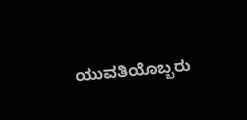ಯುವತಿಯೊಬ್ಬರು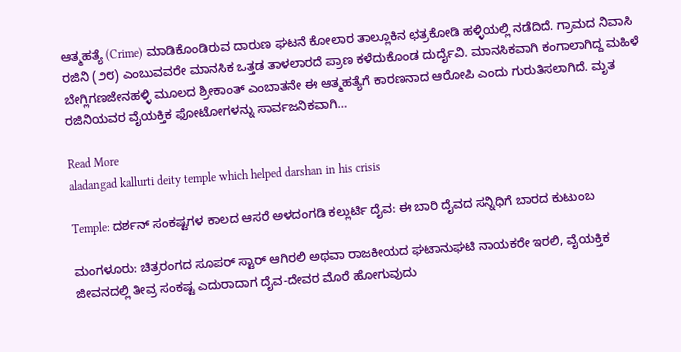ಆತ್ಮಹತ್ಯೆ (Crime) ಮಾಡಿಕೊಂಡಿರುವ ದಾರುಣ ಘಟನೆ ಕೋಲಾರ ತಾಲ್ಲೂಕಿನ ಛತ್ರಕೋಡಿ ಹಳ್ಳಿಯಲ್ಲಿ ನಡೆದಿದೆ. ಗ್ರಾಮದ ನಿವಾಸಿ ರಜಿನಿ (೨೮) ಎಂಬುವವರೇ ಮಾನಸಿಕ ಒತ್ತಡ ತಾಳಲಾರದೆ ಪ್ರಾಣ ಕಳೆದುಕೊಂಡ ದುರ್ದೈವಿ. ಮಾನಸಿಕವಾಗಿ ಕಂಗಾಲಾಗಿದ್ದ ಮಹಿಳೆ ಬೇಗ್ಲಿಗಣಜೇನಹಳ್ಳಿ ಮೂಲದ ಶ್ರೀಕಾಂತ್ ಎಂಬಾತನೇ ಈ ಆತ್ಮಹತ್ಯೆಗೆ ಕಾರಣನಾದ ಆರೋಪಿ ಎಂದು ಗುರುತಿಸಲಾಗಿದೆ. ಮೃತ ರಜಿನಿಯವರ ವೈಯಕ್ತಿಕ ಫೋಟೋಗಳನ್ನು ಸಾರ್ವಜನಿಕವಾಗಿ…

Read More
aladangad kallurti deity temple which helped darshan in his crisis

Temple: ದರ್ಶನ್ ಸಂಕಷ್ಟಗಳ ಕಾಲದ ಆಸರೆ ಅಳದಂಗಡಿ ಕಲ್ಲುರ್ಟಿ ದೈವ: ಈ ಬಾರಿ ದೈವದ ಸನ್ನಿಧಿಗೆ ಬಾರದ ಕುಟುಂಬ

ಮಂಗಳೂರು: ಚಿತ್ರರಂಗದ ಸೂಪರ್ ಸ್ಟಾರ್ ಆಗಿರಲಿ ಅಥವಾ ರಾಜಕೀಯದ ಘಟಾನುಘಟಿ ನಾಯಕರೇ ಇರಲಿ, ವೈಯಕ್ತಿಕ ಜೀವನದಲ್ಲಿ ತೀವ್ರ ಸಂಕಷ್ಟ ಎದುರಾದಾಗ ದೈವ-ದೇವರ ಮೊರೆ ಹೋಗುವುದು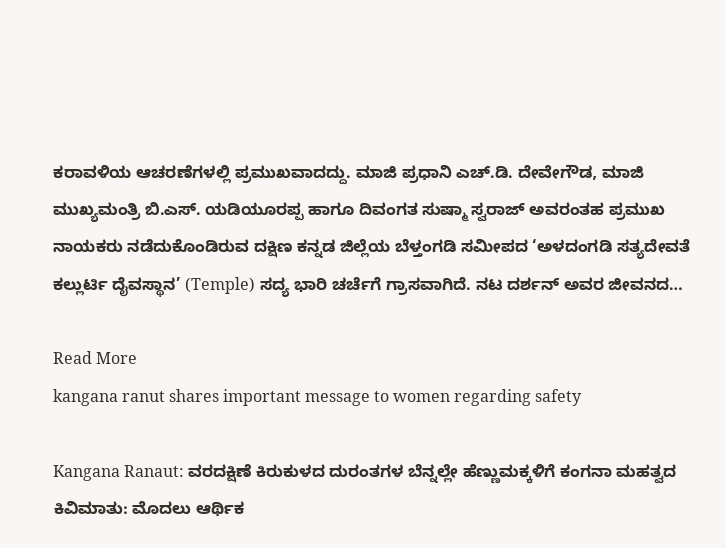ಕರಾವಳಿಯ ಆಚರಣೆಗಳಲ್ಲಿ ಪ್ರಮುಖವಾದದ್ದು. ಮಾಜಿ ಪ್ರಧಾನಿ ಎಚ್.ಡಿ. ದೇವೇಗೌಡ, ಮಾಜಿ ಮುಖ್ಯಮಂತ್ರಿ ಬಿ.ಎಸ್. ಯಡಿಯೂರಪ್ಪ ಹಾಗೂ ದಿವಂಗತ ಸುಷ್ಮಾ ಸ್ವರಾಜ್ ಅವರಂತಹ ಪ್ರಮುಖ ನಾಯಕರು ನಡೆದುಕೊಂಡಿರುವ ದಕ್ಷಿಣ ಕನ್ನಡ ಜಿಲ್ಲೆಯ ಬೆಳ್ತಂಗಡಿ ಸಮೀಪದ ‘ಅಳದಂಗಡಿ ಸತ್ಯದೇವತೆ ಕಲ್ಲುರ್ಟಿ ದೈವಸ್ಥಾನ’ (Temple) ಸದ್ಯ ಭಾರಿ ಚರ್ಚೆಗೆ ಗ್ರಾಸವಾಗಿದೆ. ನಟ ದರ್ಶನ್ ಅವರ ಜೀವನದ…

Read More
kangana ranut shares important message to women regarding safety

Kangana Ranaut: ವರದಕ್ಷಿಣೆ ಕಿರುಕುಳದ ದುರಂತಗಳ ಬೆನ್ನಲ್ಲೇ ಹೆಣ್ಣುಮಕ್ಕಳಿಗೆ ಕಂಗನಾ ಮಹತ್ವದ ಕಿವಿಮಾತು: ಮೊದಲು ಆರ್ಥಿಕ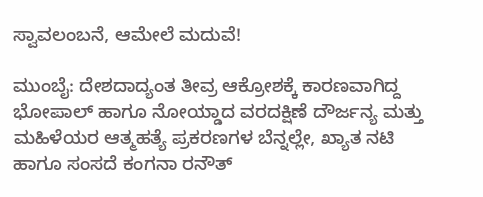ಸ್ವಾವಲಂಬನೆ, ಆಮೇಲೆ ಮದುವೆ!

ಮುಂಬೈ: ದೇಶದಾದ್ಯಂತ ತೀವ್ರ ಆಕ್ರೋಶಕ್ಕೆ ಕಾರಣವಾಗಿದ್ದ ಭೋಪಾಲ್ ಹಾಗೂ ನೋಯ್ಡಾದ ವರದಕ್ಷಿಣೆ ದೌರ್ಜನ್ಯ ಮತ್ತು ಮಹಿಳೆಯರ ಆತ್ಮಹತ್ಯೆ ಪ್ರಕರಣಗಳ ಬೆನ್ನಲ್ಲೇ, ಖ್ಯಾತ ನಟಿ ಹಾಗೂ ಸಂಸದೆ ಕಂಗನಾ ರನೌತ್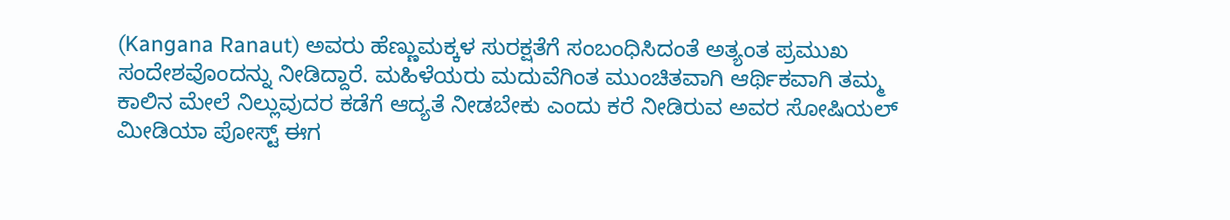(Kangana Ranaut) ಅವರು ಹೆಣ್ಣುಮಕ್ಕಳ ಸುರಕ್ಷತೆಗೆ ಸಂಬಂಧಿಸಿದಂತೆ ಅತ್ಯಂತ ಪ್ರಮುಖ ಸಂದೇಶವೊಂದನ್ನು ನೀಡಿದ್ದಾರೆ. ಮಹಿಳೆಯರು ಮದುವೆಗಿಂತ ಮುಂಚಿತವಾಗಿ ಆರ್ಥಿಕವಾಗಿ ತಮ್ಮ ಕಾಲಿನ ಮೇಲೆ ನಿಲ್ಲುವುದರ ಕಡೆಗೆ ಆದ್ಯತೆ ನೀಡಬೇಕು ಎಂದು ಕರೆ ನೀಡಿರುವ ಅವರ ಸೋಷಿಯಲ್ ಮೀಡಿಯಾ ಪೋಸ್ಟ್ ಈಗ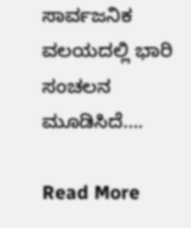ಸಾರ್ವಜನಿಕ ವಲಯದಲ್ಲಿ ಭಾರಿ ಸಂಚಲನ ಮೂಡಿಸಿದೆ….

Read More